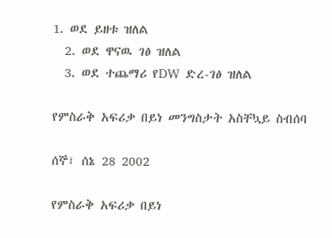1. ወደ ይዘቱ ዝለል
  2. ወደ ዋናዉ ገፅ ዝለል
  3. ወደ ተጨማሪ የDW ድረ-ገፅ ዝለል

የምስራቅ አፍሪቃ በይነ መንግስታት አስቸኳይ ስብሰባ

ሰኞ፣ ሰኔ 28 2002

የምስራቅ አፍሪቃ በይነ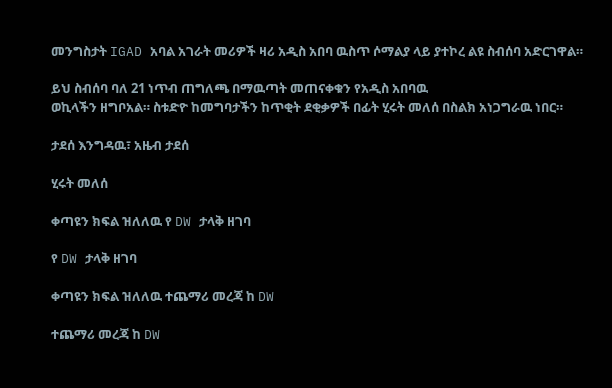መንግስታት IGAD አባል አገራት መሪዎች ዛሪ አዲስ አበባ ዉስጥ ሶማልያ ላይ ያተኮረ ልዩ ስብሰባ አድርገዋል።

ይህ ስብሰባ ባለ 21 ነጥብ ጠግለጫ በማዉጣት መጠናቀቁን የአዲስ አበባዉ
ወኪላችን ዘግቦአል። ስቱድዮ ከመግባታችን ከጥቂት ደቂቃዎች በፊት ሂሩት መለሰ በስልክ አነጋግራዉ ነበር።

ታደሰ እንግዳዉ፣ አዜብ ታደሰ

ሂሩት መለሰ

ቀጣዩን ክፍል ዝለለዉ የ DW ታላቅ ዘገባ

የ DW ታላቅ ዘገባ

ቀጣዩን ክፍል ዝለለዉ ተጨማሪ መረጃ ከ DW

ተጨማሪ መረጃ ከ DW